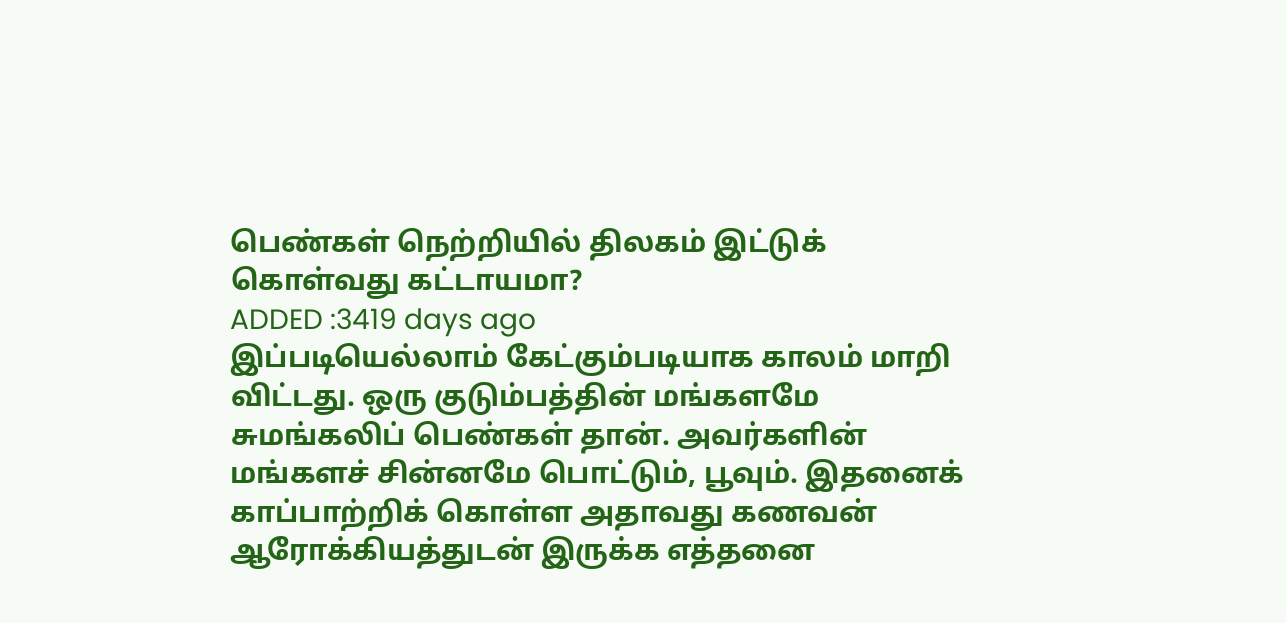பெண்கள் நெற்றியில் திலகம் இட்டுக் கொள்வது கட்டாயமா?
ADDED :3419 days ago
இப்படியெல்லாம் கேட்கும்படியாக காலம் மாறி விட்டது. ஒரு குடும்பத்தின் மங்களமே சுமங்கலிப் பெண்கள் தான். அவர்களின் மங்களச் சின்னமே பொட்டும், பூவும். இதனைக் காப்பாற்றிக் கொள்ள அதாவது கணவன் ஆரோக்கியத்துடன் இருக்க எத்தனை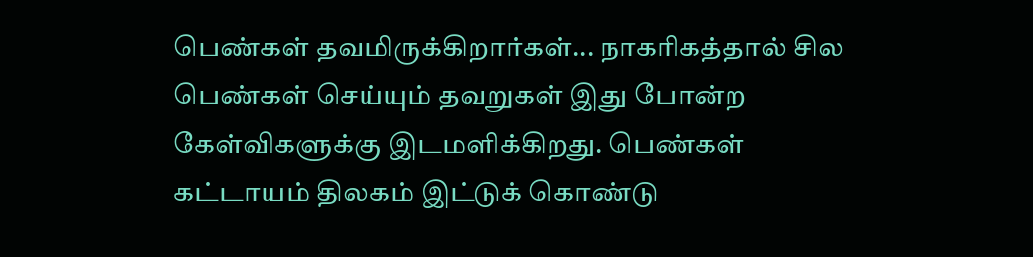பெண்கள் தவமிருக்கிறார்கள்... நாகரிகத்தால் சில பெண்கள் செய்யும் தவறுகள் இது போன்ற கேள்விகளுக்கு இடமளிக்கிறது. பெண்கள் கட்டாயம் திலகம் இட்டுக் கொண்டு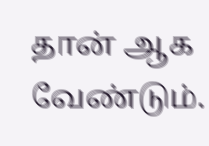தான் ஆக வேண்டும்.